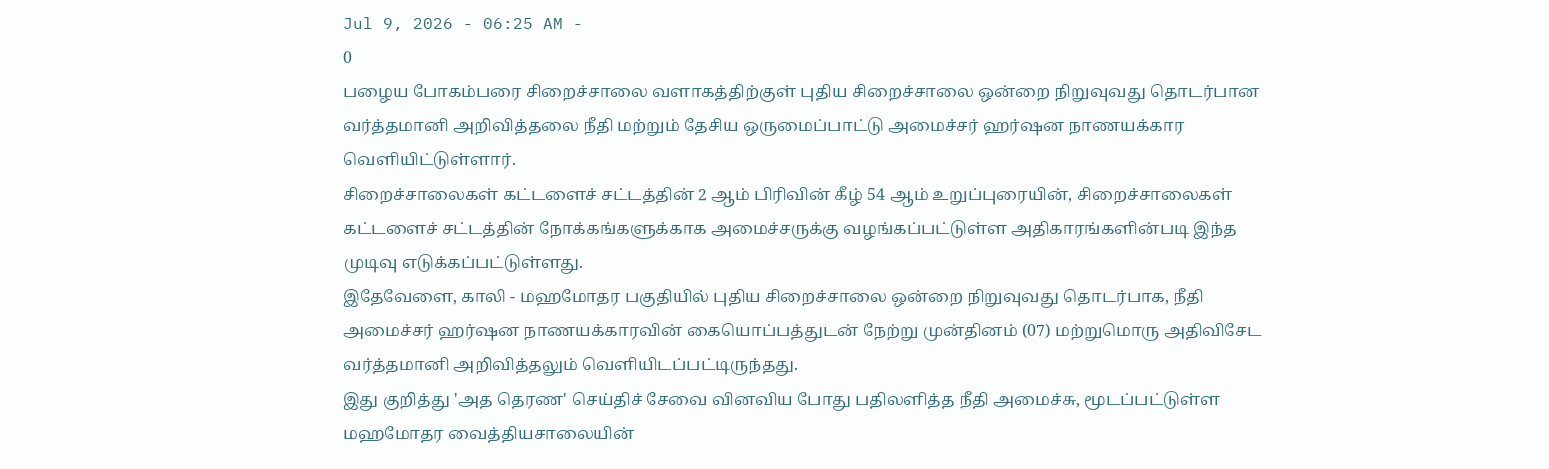Jul 9, 2026 - 06:25 AM -
0
பழைய போகம்பரை சிறைச்சாலை வளாகத்திற்குள் புதிய சிறைச்சாலை ஒன்றை நிறுவுவது தொடர்பான வர்த்தமானி அறிவித்தலை நீதி மற்றும் தேசிய ஒருமைப்பாட்டு அமைச்சர் ஹர்ஷன நாணயக்கார வெளியிட்டுள்ளார்.
சிறைச்சாலைகள் கட்டளைச் சட்டத்தின் 2 ஆம் பிரிவின் கீழ் 54 ஆம் உறுப்புரையின், சிறைச்சாலைகள் கட்டளைச் சட்டத்தின் நோக்கங்களுக்காக அமைச்சருக்கு வழங்கப்பட்டுள்ள அதிகாரங்களின்படி இந்த முடிவு எடுக்கப்பட்டுள்ளது.
இதேவேளை, காலி - மஹமோதர பகுதியில் புதிய சிறைச்சாலை ஒன்றை நிறுவுவது தொடர்பாக, நீதி அமைச்சர் ஹர்ஷன நாணயக்காரவின் கையொப்பத்துடன் நேற்று முன்தினம் (07) மற்றுமொரு அதிவிசேட வர்த்தமானி அறிவித்தலும் வெளியிடப்பட்டிருந்தது.
இது குறித்து 'அத தெரண' செய்திச் சேவை வினவிய போது பதிலளித்த நீதி அமைச்சு, மூடப்பட்டுள்ள மஹமோதர வைத்தியசாலையின்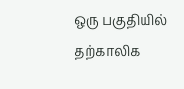ஒரு பகுதியில் தற்காலிக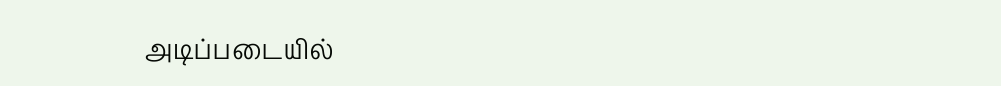அடிப்படையில்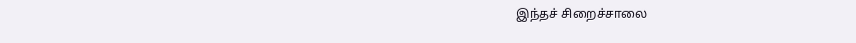இந்தச் சிறைச்சாலை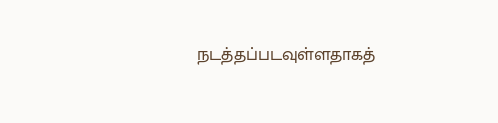நடத்தப்படவுள்ளதாகத்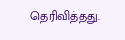தெரிவித்தது.